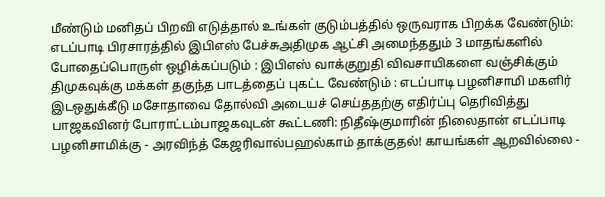மீண்டும் மனிதப் பிறவி எடுத்தால் உங்கள் குடும்பத்தில் ஒருவராக பிறக்க வேண்டும்: எடப்பாடி பிரசாரத்தில் இபிஎஸ் பேச்சுஅதிமுக ஆட்சி அமைந்ததும் 3 மாதங்களில் போதைப்பொருள் ஒழிக்கப்படும் : இபிஎஸ் வாக்குறுதி விவசாயிகளை வஞ்சிக்கும் திமுகவுக்கு மக்கள் தகுந்த பாடத்தைப் புகட்ட வேண்டும் : எடப்பாடி பழனிசாமி மகளிர் இடஒதுக்கீடு மசோதாவை தோல்வி அடையச் செய்ததற்கு எதிர்ப்பு தெரிவித்து பாஜகவினர் போராட்டம்பாஜகவுடன் கூட்டணி: நிதீஷ்குமாரின் நிலைதான் எடப்பாடி பழனிசாமிக்கு - அரவிந்த் கேஜரிவால்பஹல்காம் தாக்குதல்! காயங்கள் ஆறவில்லை -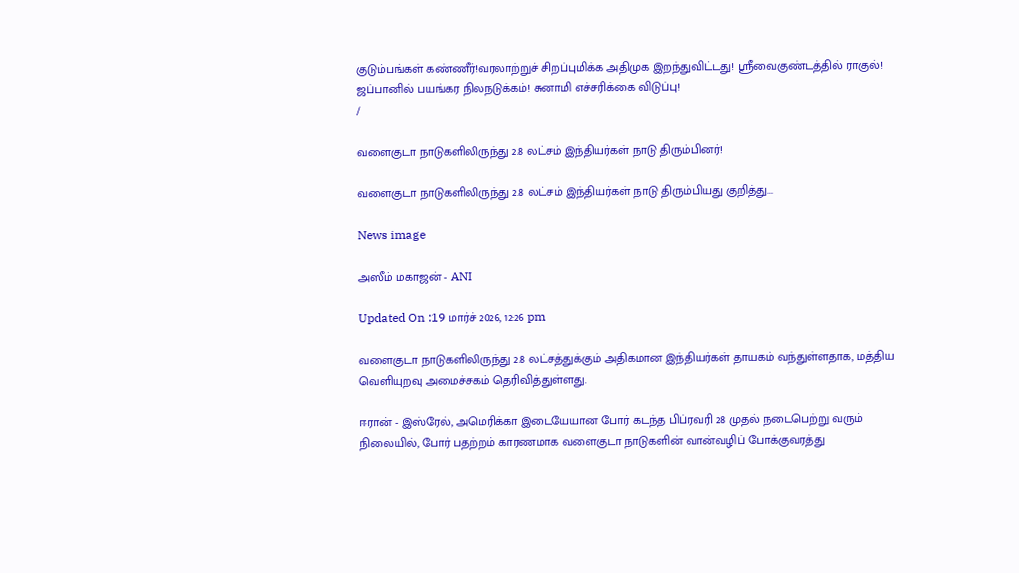குடும்பங்கள் கண்ணீர்!வரலாற்றுச் சிறப்புமிக்க அதிமுக இறந்துவிட்டது! ஸ்ரீவைகுண்டத்தில் ராகுல்! ஜப்பானில் பயங்கர நிலநடுக்கம்! சுனாமி எச்சரிக்கை விடுப்பு!
/

வளைகுடா நாடுகளிலிருந்து 2.8 லட்சம் இந்தியர்கள் நாடு திரும்பினர்!

வளைகுடா நாடுகளிலிருந்து 2.8 லட்சம் இந்தியர்கள் நாடு திரும்பியது குறித்து...

News image

அஸீம் மகாஜன் - ANI

Updated On :19 மார்ச் 2026, 12:26 pm

வளைகுடா நாடுகளிலிருந்து 2.8 லட்சத்துக்கும் அதிகமான இந்தியர்கள் தாயகம் வந்துள்ளதாக, மத்திய வெளியுறவு அமைச்சகம் தெரிவித்துள்ளது.

ஈரான் - இஸ்ரேல், அமெரிக்கா இடையேயான போர் கடந்த பிப்ரவரி 28 முதல் நடைபெற்று வரும் நிலையில், போர் பதற்றம் காரணமாக வளைகுடா நாடுகளின் வான்வழிப் போக்குவரத்து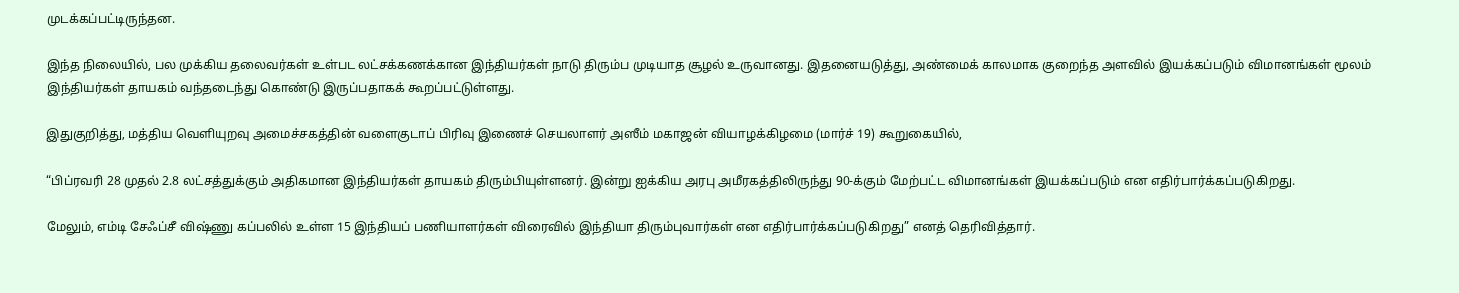முடக்கப்பட்டிருந்தன.

இந்த நிலையில், பல முக்கிய தலைவர்கள் உள்பட லட்சக்கணக்கான இந்தியர்கள் நாடு திரும்ப முடியாத சூழல் உருவானது. இதனையடுத்து, அண்மைக் காலமாக குறைந்த அளவில் இயக்கப்படும் விமானங்கள் மூலம் இந்தியர்கள் தாயகம் வந்தடைந்து கொண்டு இருப்பதாகக் கூறப்பட்டுள்ளது.

இதுகுறித்து, மத்திய வெளியுறவு அமைச்சகத்தின் வளைகுடாப் பிரிவு இணைச் செயலாளர் அஸீம் மகாஜன் வியாழக்கிழமை (மார்ச் 19) கூறுகையில்,

“பிப்ரவரி 28 முதல் 2.8 லட்சத்துக்கும் அதிகமான இந்தியர்கள் தாயகம் திரும்பியுள்ளனர். இன்று ஐக்கிய அரபு அமீரகத்திலிருந்து 90-க்கும் மேற்பட்ட விமானங்கள் இயக்கப்படும் என எதிர்பார்க்கப்படுகிறது.

மேலும், எம்டி சேஃப்சீ விஷ்ணு கப்பலில் உள்ள 15 இந்தியப் பணியாளர்கள் விரைவில் இந்தியா திரும்புவார்கள் என எதிர்பார்க்கப்படுகிறது” எனத் தெரிவித்தார்.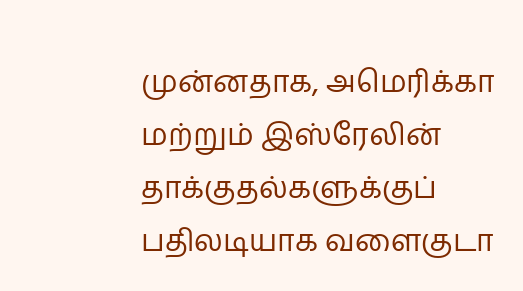முன்னதாக, அமெரிக்கா மற்றும் இஸ்ரேலின் தாக்குதல்களுக்குப் பதிலடியாக வளைகுடா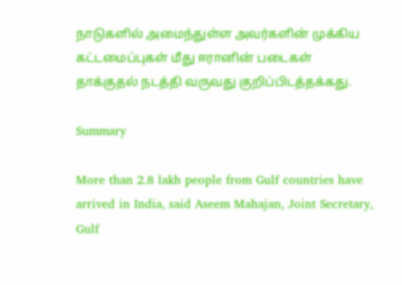நாடுகளில் அமைந்துள்ள அவர்களின் முக்கிய கட்டமைப்புகள் மீது ஈரானின் படைகள் தாக்குதல் நடத்தி வருவது குறிப்பிடத்தக்கது.

Summary

More than 2.8 lakh people from Gulf countries have arrived in India, said Aseem Mahajan, Joint Secretary, Gulf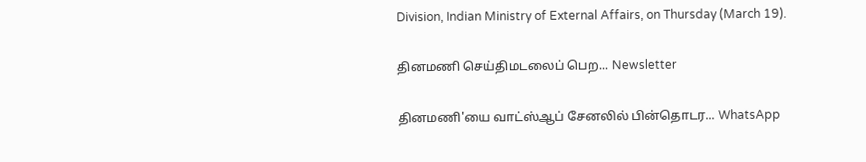Division, Indian Ministry of External Affairs, on Thursday (March 19).

தினமணி செய்திமடலைப் பெற... Newsletter

தினமணி'யை வாட்ஸ்ஆப் சேனலில் பின்தொடர... WhatsApp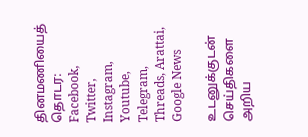தினமணியைத் தொடர: Facebook, Twitter, Instagram, Youtube, Telegram, Threads, Arattai, Google News

உடனுக்குடன் செய்திகளை அறிய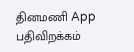தினமணி App பதிவிறக்கம்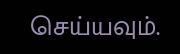செய்யவும்.